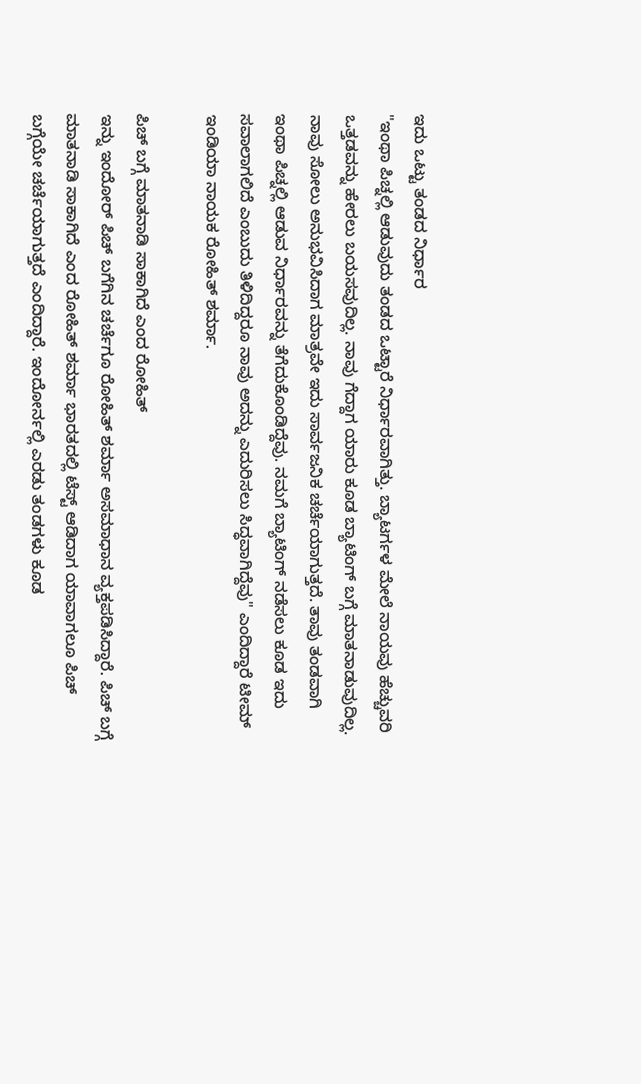ಇದು ಒಟ್ಟು ತಂಡದ ನಿರ್ಧಾರ
"ಇಂಥಾ ಪಿಚ್ನಲ್ಲಿ ಆಡುವುದು ತಂಡದ ಒಟ್ಟಾರೆ ನಿರ್ಧಾರವಾಗಿತ್ತು. ಬ್ಯಾಟರ್ಗಳ ಮೇಲೆ ನಾಯವು ಹೆಚ್ಚುವರಿ ಒತ್ತಡವನ್ನು ಹೇರಲು ಬಯಸವುದಿಲ್ಲ. ನಾವು ಗೆದ್ದಾಗ ಯಾರು ಕೂಡ ಬ್ಯಾಟಿಂಗ್ ಬಗ್ಗೆ ಮಾತನಾಡುವುದಿಲ್ಲ. ನಾವು ಸೋಲು ಅನುಭವಿಸಿದಾಗ ಮಾತ್ರವೇ ಇದು ಸಾರ್ವಜನಿಕ ಚರ್ಚೆಯಾಗುತ್ತದೆ. ತಾವು ತಂಡವಾಗಿ ಇಂಥಾ ಪಿಚ್ನಲ್ಲಿ ಆಡುವ ನಿರ್ಧಾರವನ್ನು ತೆಗೆದುಕೊಂಡಿದ್ದೆವು. ನಮಗೆ ಬ್ಯಾಟಿಂಗ್ ನಡೆಸಲು ಕೂಡ ಇದು ಸವಾಲಾಗಲಿದೆ ಎಂಬುದು ತಿಳಿದಿದ್ದರೂ ನಾವು ಅದನ್ನು ಎದುರಿಸಲು ಸಿದ್ಧವಾಗಿದ್ದೆವು" ಎಂದಿದ್ದಾರೆ ಟೀಮ್ ಇಂಡಿಯಾ ನಾಯಕ ರೋಹಿತ್ ಶರ್ಮಾ.

ಪಿಚ್ ಬಗ್ಗೆ ಮಾತನಾಡಿ ಸಾಕಾಗಿದೆ ಎಂದ ರೋಹಿತ್
ಇನ್ನು ಇಂದೋರ್ ಪಿಚ್ ಬಗೆಗಿನ ಚರ್ಚೆಗೂ ರೋಹಿತ್ ಶರ್ಮಾ ಅಸಮಾಧಾನ ವ್ಯಕ್ತಪಡಿಸಿದ್ದಾರೆ. ಪಿಚ್ ಬಗ್ಗೆ ಮಾತನಾಡಿ ಸಾಕಾಗಿದೆ ಎಂದ ರೋಹಿತ್ ಶರ್ಮಾ ಭಾರತದಲ್ಲಿ ಟೆಸ್ಟ್ ಆಡಿದಾಗ ಯಾವಾಗಲೂ ಪಿಚ್ ಬಗ್ಗೆಯೇ ಚರ್ಚೆಯಾಗುತ್ತದೆ ಎಂದಿದ್ದಾರೆ. ಇಂದೋರ್ನಲ್ಲಿ ಎರಡು ತಂಡಗಳು ಕೂಡ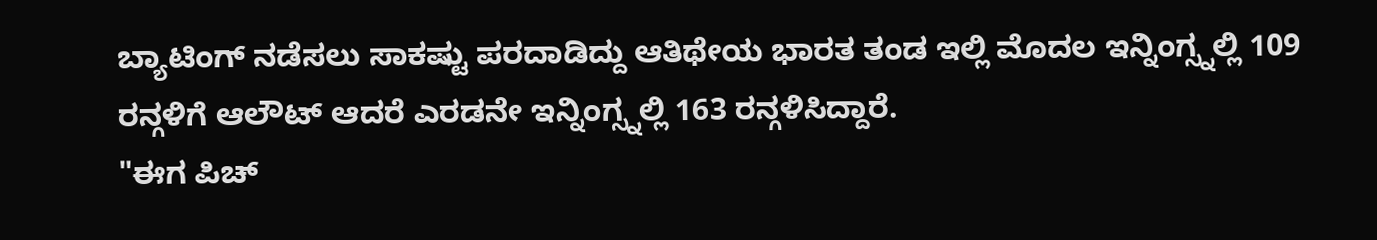ಬ್ಯಾಟಿಂಗ್ ನಡೆಸಲು ಸಾಕಷ್ಟು ಪರದಾಡಿದ್ದು ಆತಿಥೇಯ ಭಾರತ ತಂಡ ಇಲ್ಲಿ ಮೊದಲ ಇನ್ನಿಂಗ್ಸ್ನಲ್ಲಿ 109 ರನ್ಗಳಿಗೆ ಆಲೌಟ್ ಆದರೆ ಎರಡನೇ ಇನ್ನಿಂಗ್ಸ್ನಲ್ಲಿ 163 ರನ್ಗಳಿಸಿದ್ದಾರೆ.
"ಈಗ ಪಿಚ್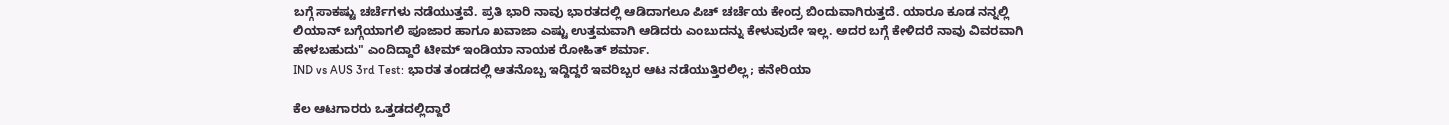ಬಗ್ಗೆ ಸಾಕಷ್ಟು ಚರ್ಚೆಗಳು ನಡೆಯುತ್ತವೆ. ಪ್ರತಿ ಭಾರಿ ನಾವು ಭಾರತದಲ್ಲಿ ಆಡಿದಾಗಲೂ ಪಿಚ್ ಚರ್ಚೆಯ ಕೇಂದ್ರ ಬಿಂದುವಾಗಿರುತ್ತದೆ. ಯಾರೂ ಕೂಡ ನನ್ನಲ್ಲಿ ಲಿಯಾನ್ ಬಗ್ಗೆಯಾಗಲಿ ಪೂಜಾರ ಹಾಗೂ ಖವಾಜಾ ಎಷ್ಟು ಉತ್ತಮವಾಗಿ ಆಡಿದರು ಎಂಬುದನ್ನು ಕೇಳುವುದೇ ಇಲ್ಲ. ಅದರ ಬಗ್ಗೆ ಕೇಳಿದರೆ ನಾವು ವಿವರವಾಗಿ ಹೇಳಬಹುದು" ಎಂದಿದ್ದಾರೆ ಟೀಮ್ ಇಂಡಿಯಾ ನಾಯಕ ರೋಹಿತ್ ಶರ್ಮಾ.
IND vs AUS 3rd Test: ಭಾರತ ತಂಡದಲ್ಲಿ ಆತನೊಬ್ಬ ಇದ್ದಿದ್ದರೆ ಇವರಿಬ್ಬರ ಆಟ ನಡೆಯುತ್ತಿರಲಿಲ್ಲ; ಕನೇರಿಯಾ

ಕೆಲ ಆಟಗಾರರು ಒತ್ತಡದಲ್ಲಿದ್ದಾರೆ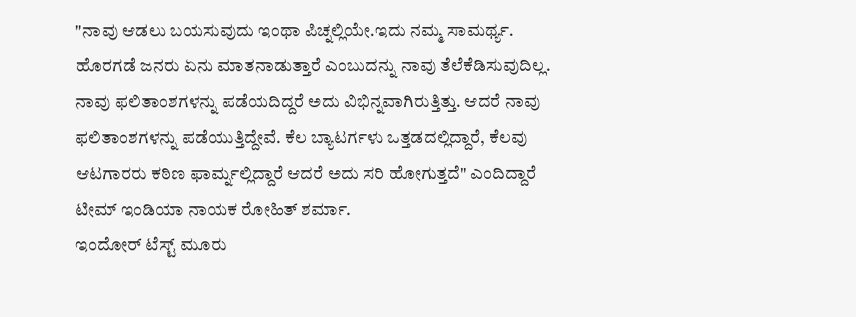"ನಾವು ಆಡಲು ಬಯಸುವುದು ಇಂಥಾ ಪಿಚ್ನಲ್ಲಿಯೇ.ಇದು ನಮ್ಮ ಸಾಮರ್ಥ್ಯ. ಹೊರಗಡೆ ಜನರು ಏನು ಮಾತನಾಡುತ್ತಾರೆ ಎಂಬುದನ್ನು ನಾವು ತೆಲೆಕೆಡಿಸುವುದಿಲ್ಲ. ನಾವು ಫಲಿತಾಂಶಗಳನ್ನು ಪಡೆಯದಿದ್ದರೆ ಅದು ವಿಭಿನ್ನವಾಗಿರುತ್ತಿತ್ತು. ಆದರೆ ನಾವು ಫಲಿತಾಂಶಗಳನ್ನು ಪಡೆಯುತ್ತಿದ್ದೇವೆ. ಕೆಲ ಬ್ಯಾಟರ್ಗಳು ಒತ್ತಡದಲ್ಲಿದ್ದಾರೆ, ಕೆಲವು ಆಟಗಾರರು ಕಠಿಣ ಫಾರ್ಮ್ನಲ್ಲಿದ್ದಾರೆ ಆದರೆ ಅದು ಸರಿ ಹೋಗುತ್ತದೆ" ಎಂದಿದ್ದಾರೆ ಟೀಮ್ ಇಂಡಿಯಾ ನಾಯಕ ರೋಹಿತ್ ಶರ್ಮಾ.
ಇಂದೋರ್ ಟೆಸ್ಟ್ ಮೂರು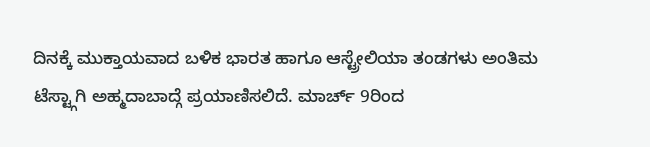ದಿನಕ್ಕೆ ಮುಕ್ತಾಯವಾದ ಬಳಿಕ ಭಾರತ ಹಾಗೂ ಆಸ್ಟ್ರೇಲಿಯಾ ತಂಡಗಳು ಅಂತಿಮ ಟೆಸ್ಟ್ಗಾಗಿ ಅಹ್ಮದಾಬಾದ್ಗೆ ಪ್ರಯಾಣಿಸಲಿದೆ. ಮಾರ್ಚ್ 9ರಿಂದ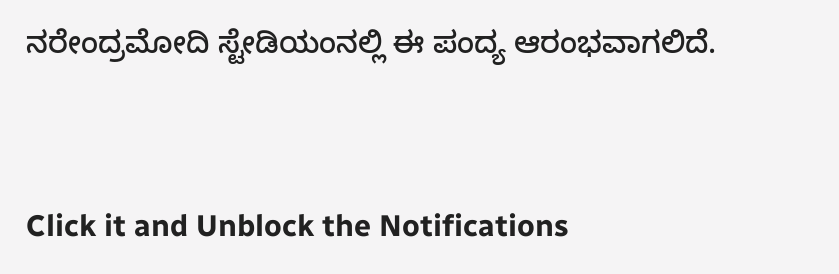ನರೇಂದ್ರಮೋದಿ ಸ್ಟೇಡಿಯಂನಲ್ಲಿ ಈ ಪಂದ್ಯ ಆರಂಭವಾಗಲಿದೆ.


Click it and Unblock the Notifications